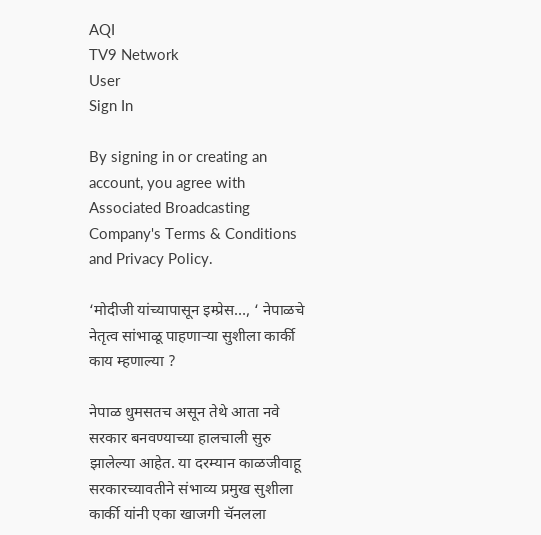AQI
TV9 Network
User
Sign In

By signing in or creating an account, you agree with Associated Broadcasting Company's Terms & Conditions and Privacy Policy.

‘मोदीजी यांच्यापासून इम्प्रेस…, ‘ नेपाळचे नेतृत्व सांभाळू पाहणाऱ्या सुशीला कार्की काय म्हणाल्या ?

नेपाळ धुमसतच असून तेथे आता नवे सरकार बनवण्याच्या हालचाली सुरु झालेल्या आहेत. या दरम्यान काळजीवाहू सरकारच्यावतीने संभाव्य प्रमुख सुशीला कार्की यांनी एका खाजगी चॅनलला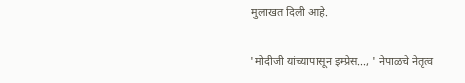मुलाखत दिली आहे.

'मोदीजी यांच्यापासून इम्प्रेस..., ' नेपाळचे नेतृत्व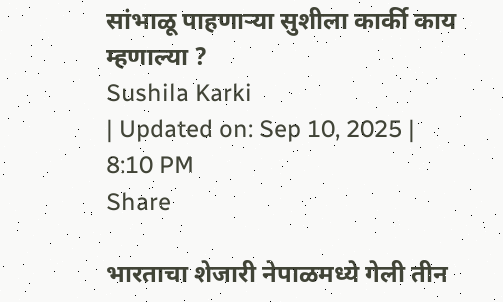सांभाळू पाहणाऱ्या सुशीला कार्की काय म्हणाल्या ?
Sushila Karki
| Updated on: Sep 10, 2025 | 8:10 PM
Share

भारताचा शेजारी नेपाळमध्ये गेली तीन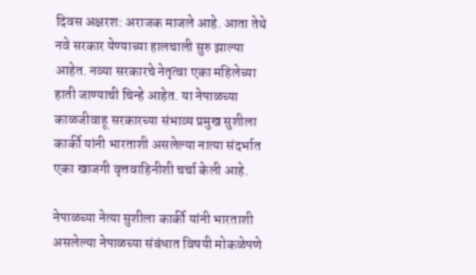दिवस अक्षरश: अराजक माजले आहे. आता तेथे नवे सरकार येण्याच्या हालचाली सुरु झाल्या आहेत. नव्या सरकारचे नेतृत्वा एका महिलेच्या हाती जाण्याची चिन्हे आहेत. या नेपाळच्या काळजीवाहू सरकारच्या संभाव्य प्रमुख सुशीला कार्की यांनी भारताशी असलेल्या नात्या संदर्भात एका खाजगी वृत्तवाहिनीशी चर्चा केली आहे.

नेपाळच्या नेत्या सुशीला कार्की यांनी भारताशी असलेल्या नेपाळच्या संबंधात विषयी मोकळेपणे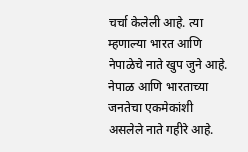चर्चा केलेली आहे. त्या म्हणाल्या भारत आणि नेपाळेचे नाते खुप जुने आहे. नेपाळ आणि भारताच्या जनतेचा एकमेकांशी असलेले नाते गहीरे आहे.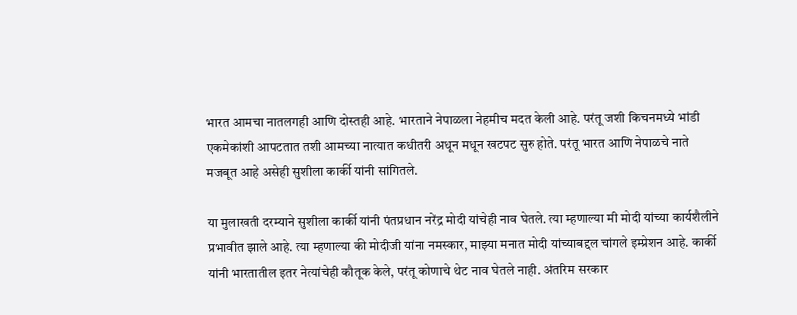भारत आमचा नातलगही आणि दोस्तही आहे. भारताने नेपाळला नेहमीच मदत केली आहे. परंतू जशी किचनमध्ये भांडी एकमेकांशी आपटतात तशी आमच्या नात्यात कधीतरी अधून मधून खटपट सुरु होते. परंतू भारत आणि नेपाळचे नाते मजबूत आहे असेही सुशीला कार्की यांनी सांगितले.

या मुलाखती दरम्याने सुशीला कार्की यांनी पंतप्रधान नरेंद्र मोदी यांचेही नाव घेतले. त्या म्हणाल्या मी मोदी यांच्या कार्यशैलीने प्रभावीत झाले आहे. त्या म्हणाल्या की मोदीजी यांना नमस्कार, माझ्या मनात मोदी यांच्याबद्दल चांगले इम्प्रेशन आहे. कार्की यांनी भारतातील इतर नेत्यांचेही कौतूक केले, परंतू कोणाचे थेट नाव घेतले नाही. अंतरिम सरकार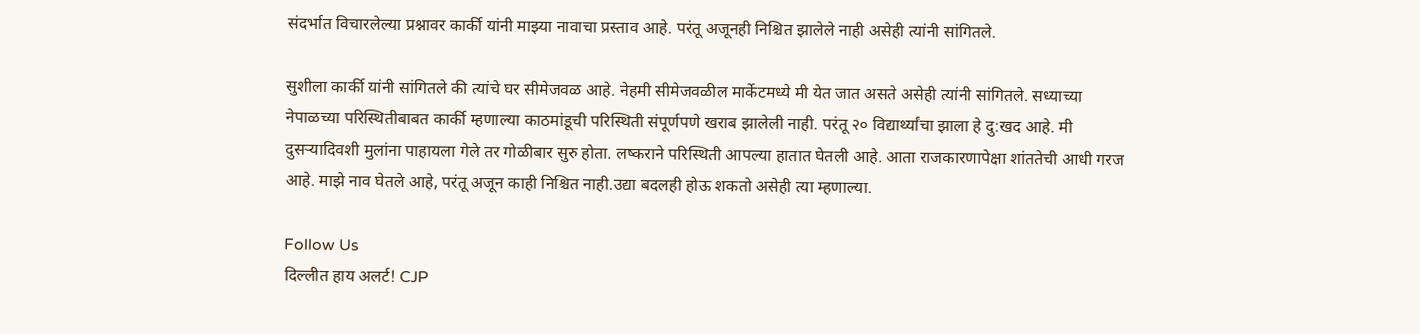संदर्भात विचारलेल्या प्रश्नावर कार्की यांनी माझ्या नावाचा प्रस्ताव आहे. परंतू अजूनही निश्चित झालेले नाही असेही त्यांनी सांगितले.

सुशीला कार्की यांनी सांगितले की त्यांचे घर सीमेजवळ आहे. नेहमी सीमेजवळील मार्केटमध्ये मी येत जात असते असेही त्यांनी सांगितले. सध्याच्या नेपाळच्या परिस्थितीबाबत कार्की म्हणाल्या काठमांडूची परिस्थिती संपूर्णपणे खराब झालेली नाही. परंतू २० विद्यार्थ्यांचा झाला हे दु:खद आहे. मी दुसऱ्यादिवशी मुलांना पाहायला गेले तर गोळीबार सुरु होता. लष्कराने परिस्थिती आपल्या हातात घेतली आहे. आता राजकारणापेक्षा शांततेची आधी गरज आहे. माझे नाव घेतले आहे, परंतू अजून काही निश्चित नाही.उद्या बदलही होऊ शकतो असेही त्या म्हणाल्या.

Follow Us
दिल्लीत हाय अलर्ट! CJP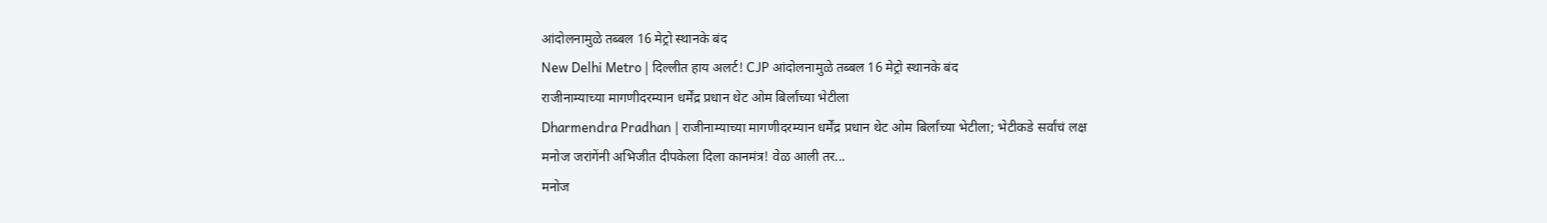आंदोलनामुळे तब्बल 16 मेट्रो स्थानके बंद
New Delhi Metro | दिल्लीत हाय अलर्ट! CJP आंदोलनामुळे तब्बल 16 मेट्रो स्थानके बंद
राजीनाम्याच्या मागणीदरम्यान धर्मेंद्र प्रधान थेट ओम बिर्लांच्या भेटीला
Dharmendra Pradhan | राजीनाम्याच्या मागणीदरम्यान धर्मेंद्र प्रधान थेट ओम बिर्लांच्या भेटीला; भेटीकडे सर्वांचं लक्ष
मनोज जरांगेंनी अभिजीत दीपकेला दिला कानमंत्र! वेळ आली तर...
मनोज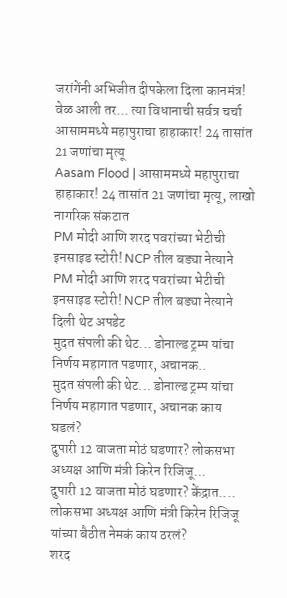जरांगेंनी अभिजीत दीपकेला दिला कानमंत्र! वेळ आली तर... त्या विधानाची सर्वत्र चर्चा
आसाममध्ये महापुराचा हाहाकार! 24 तासांत 21 जणांचा मृत्यू
Aasam Flood | आसाममध्ये महापुराचा हाहाकार! 24 तासांत 21 जणांचा मृत्यू, लाखो नागरिक संकटात
PM मोदी आणि शरद पवरांच्या भेटीची इनसाइड स्टोरी! NCP तील बड्या नेत्याने
PM मोदी आणि शरद पवरांच्या भेटीची इनसाइड स्टोरी! NCP तील बड्या नेत्याने दिली थेट अपडेट
मुदत संपली की थेट... डोनाल्ड ट्रम्प यांचा निर्णय महागात पडणार, अचानक..
मुदत संपली की थेट... डोनाल्ड ट्रम्प यांचा निर्णय महागात पडणार, अचानक काय घडलं?
दुपारी 12 वाजता मोठं घडणार? लोकसभा अध्यक्ष आणि मंत्री किरेन रिजिजू...
दुपारी 12 वाजता मोठं घडणार? केंद्रात.... लोकसभा अध्यक्ष आणि मंत्री किरेन रिजिजू यांच्या बैठीत नेमकं काय ठरलं?
शरद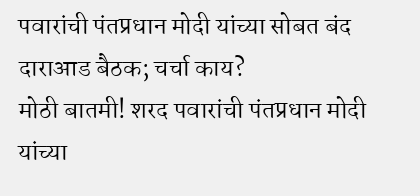पवारांची पंतप्रधान मोदी यांच्या सोबत बंद दाराआड बैठक; चर्चा काय?
मोठी बातमी! शरद पवारांची पंतप्रधान मोदी यांच्या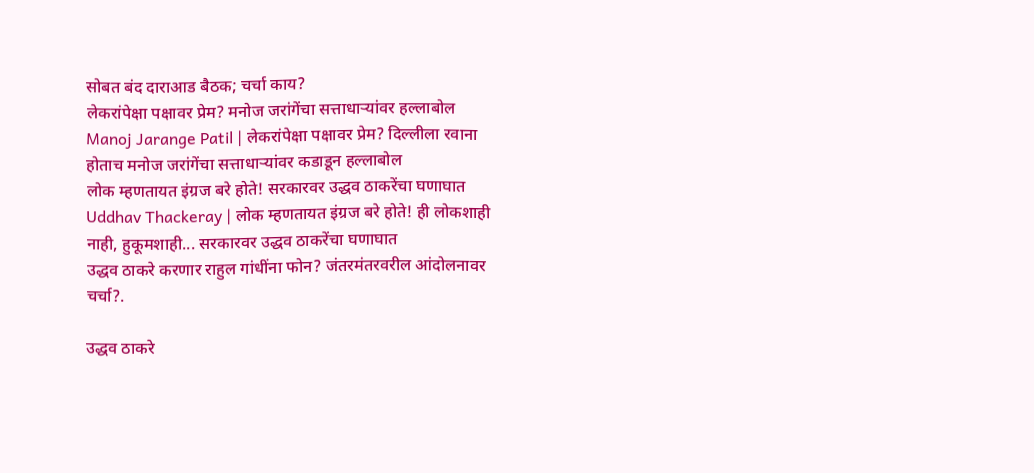सोबत बंद दाराआड बैठक; चर्चा काय?
लेकरांपेक्षा पक्षावर प्रेम? मनोज जरांगेंचा सत्ताधाऱ्यांवर हल्लाबोल
Manoj Jarange Patil | लेकरांपेक्षा पक्षावर प्रेम? दिल्लीला रवाना होताच मनोज जरांगेंचा सत्ताधाऱ्यांवर कडाडून हल्लाबोल
लोक म्हणतायत इंग्रज बरे होते! सरकारवर उद्धव ठाकरेंचा घणाघात
Uddhav Thackeray | लोक म्हणतायत इंग्रज बरे होते! ही लोकशाही नाही, हुकूमशाही... सरकारवर उद्धव ठाकरेंचा घणाघात
उद्धव ठाकरे करणार राहुल गांधींना फोन? जंतरमंतरवरील आंदोलनावर चर्चा?.

उद्धव ठाकरे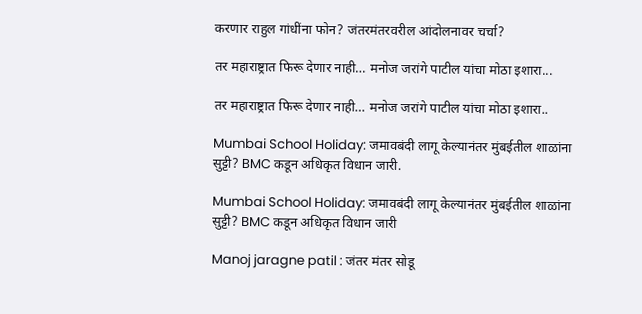करणार राहुल गांधींना फोन? जंतरमंतरवरील आंदोलनावर चर्चा?

तर महाराष्ट्रात फिरू देणार नाही… मनोज जरांगे पाटील यांचा मोठा इशारा...

तर महाराष्ट्रात फिरू देणार नाही… मनोज जरांगे पाटील यांचा मोठा इशारा..

Mumbai School Holiday: जमावबंदी लागू केल्यानंतर मुंबईतील शाळांना सुट्टी? BMC कडून अधिकृत विधान जारी.

Mumbai School Holiday: जमावबंदी लागू केल्यानंतर मुंबईतील शाळांना सुट्टी? BMC कडून अधिकृत विधान जारी

Manoj jaragne patil : जंतर मंतर सोडू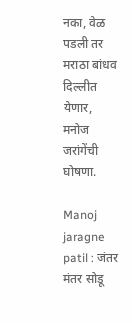नका, वेळ पडली तर मराठा बांधव दिल्लीत येणार, मनोज जरांगेंची घोषणा.

Manoj jaragne patil : जंतर मंतर सोडू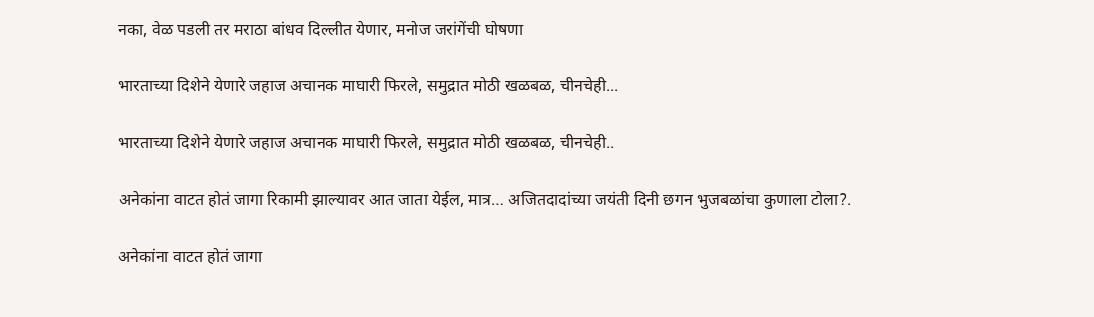नका, वेळ पडली तर मराठा बांधव दिल्लीत येणार, मनोज जरांगेंची घोषणा

भारताच्या दिशेने येणारे जहाज अचानक माघारी फिरले, समुद्रात मोठी खळबळ, चीनचेही...

भारताच्या दिशेने येणारे जहाज अचानक माघारी फिरले, समुद्रात मोठी खळबळ, चीनचेही..

अनेकांना वाटत होतं जागा रिकामी झाल्यावर आत जाता येईल, मात्र… अजितदादांच्या जयंती दिनी छगन भुजबळांचा कुणाला टोला?.

अनेकांना वाटत होतं जागा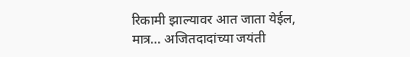रिकामी झाल्यावर आत जाता येईल, मात्र… अजितदादांच्या जयंती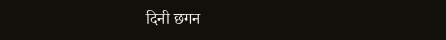दिनी छगन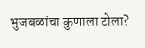भुजबळांचा कुणाला टोला?